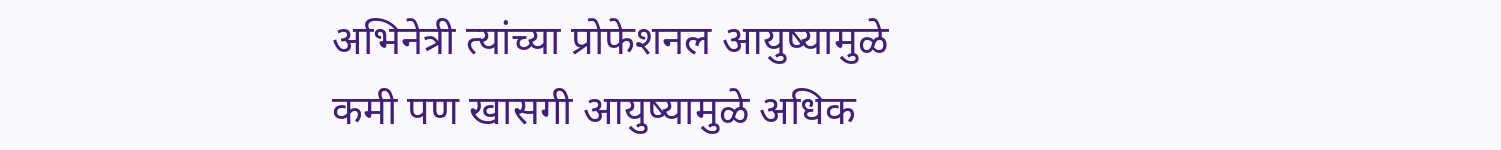अभिनेत्री त्यांच्या प्रोफेशनल आयुष्यामुळे कमी पण खासगी आयुष्यामुळे अधिक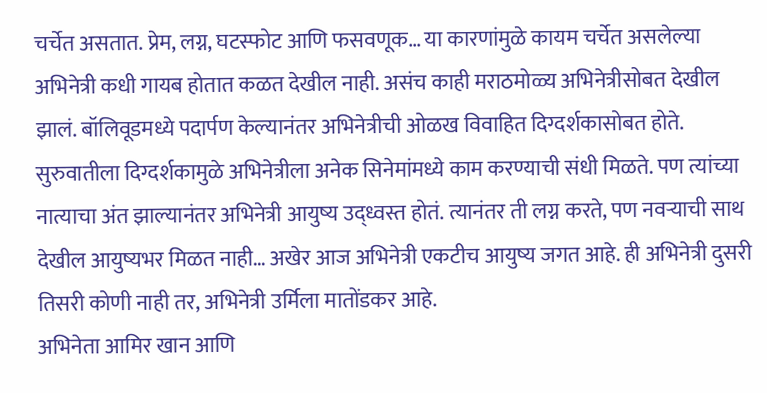चर्चेत असतात. प्रेम, लग्न, घटस्फोट आणि फसवणूक… या कारणांमुळे कायम चर्चेत असलेल्या अभिनेत्री कधी गायब होतात कळत देखील नाही. असंच काही मराठमोळ्य अभिनेत्रीसोबत देखील झालं. बॉलिवूडमध्ये पदार्पण केल्यानंतर अभिनेत्रीची ओळख विवाहित दिग्दर्शकासोबत होते. सुरुवातीला दिग्दर्शकामुळे अभिनेत्रीला अनेक सिनेमांमध्ये काम करण्याची संधी मिळते. पण त्यांच्या नात्याचा अंत झाल्यानंतर अभिनेत्री आयुष्य उद्ध्वस्त होतं. त्यानंतर ती लग्न करते, पण नवऱ्याची साथ देखील आयुष्यभर मिळत नाही… अखेर आज अभिनेत्री एकटीच आयुष्य जगत आहे. ही अभिनेत्री दुसरी तिसरी कोणी नाही तर, अभिनेत्री उर्मिला मातोंडकर आहे.
अभिनेता आमिर खान आणि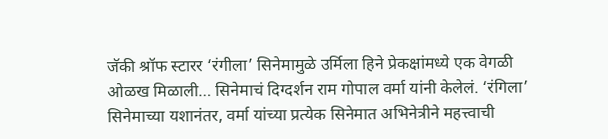जॅकी श्रॉफ स्टारर ‘रंगीला’ सिनेमामुळे उर्मिला हिने प्रेकक्षांमध्ये एक वेगळी ओळख मिळाली… सिनेमाचं दिग्दर्शन राम गोपाल वर्मा यांनी केलेलं. ‘रंगिला’ सिनेमाच्या यशानंतर, वर्मा यांच्या प्रत्येक सिनेमात अभिनेत्रीने महत्त्वाची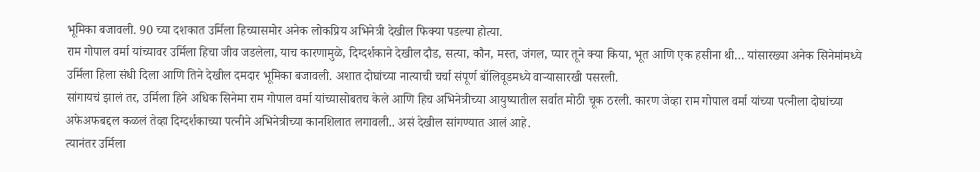भूमिका बजावली. 90 च्या दशकात उर्मिला हिच्यासमोर अनेक लोकप्रिय अभिनेत्री देखील फिक्या पडल्या होत्या.
राम गोपाल वर्मा यांच्यावर उर्मिला हिचा जीव जडलेला, याच कारणामुळे, दिग्दर्शकाने देखील दौड, सत्या, कौन, मस्त, जंगल, प्यार तूने क्या किया, भूत आणि एक हसीना थी… यांसारख्या अनेक सिनेमांमध्ये उर्मिला हिला संधी दिला आणि तिने देखील दमदार भूमिका बजावली. अशात दोघांच्या नात्याची चर्चा संपूर्ण बॉलिवूडमध्ये वाऱ्यासारखी पसरली.
सांगायचं झालं तर, उर्मिला हिने अधिक सिनेमा राम गोपाल वर्मा यांच्यासोबतच केले आणि हिच अभिनेत्रीच्या आयुष्यातील सर्वात मोठी चूक ठरली. कारण जेव्हा राम गोपाल वर्मा यांच्या पत्नीला दोघांच्या अफेअफबद्दल कळलं तेव्हा दिग्दर्शकाच्या पत्नीने अभिनेत्रीच्या कानशिलात लगावली.. असं देखील सांगण्यात आलं आहे.
त्यानंतर उर्मिला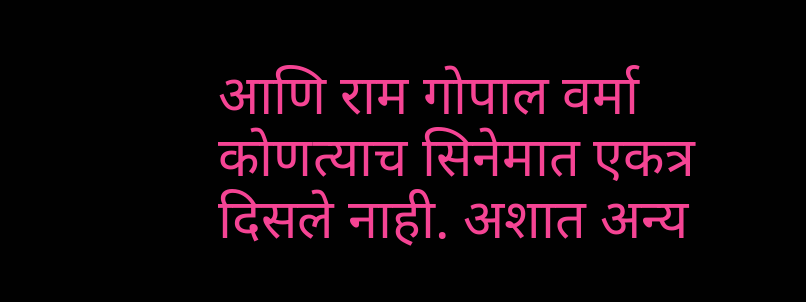आणि राम गोपाल वर्मा कोणत्याच सिनेमात एकत्र दिसले नाही. अशात अन्य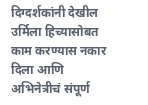दिग्दर्शकांनी देखील उर्मिला हिच्यासोबत काम करण्यास नकार दिला आणि अभिनेत्रीचं संपूर्ण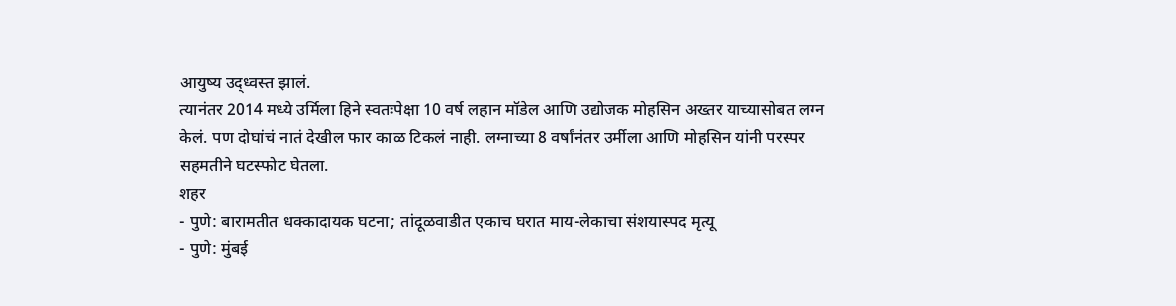आयुष्य उद्ध्वस्त झालं.
त्यानंतर 2014 मध्ये उर्मिला हिने स्वतःपेक्षा 10 वर्ष लहान मॉडेल आणि उद्योजक मोहसिन अख्तर याच्यासोबत लग्न केलं. पण दोघांचं नातं देखील फार काळ टिकलं नाही. लग्नाच्या 8 वर्षांनंतर उर्मीला आणि मोहसिन यांनी परस्पर सहमतीने घटस्फोट घेतला.
शहर
- पुणे: बारामतीत धक्कादायक घटना; तांदूळवाडीत एकाच घरात माय-लेकाचा संशयास्पद मृत्यू
- पुणे: मुंबई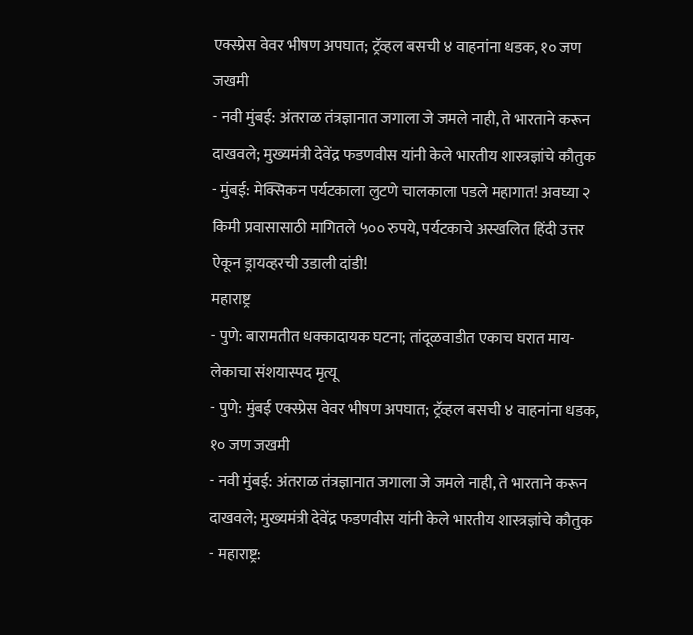एक्स्प्रेस वेवर भीषण अपघात; ट्रॅव्हल बसची ४ वाहनांना धडक, १० जण जखमी
- नवी मुंबई: अंतराळ तंत्रज्ञानात जगाला जे जमले नाही, ते भारताने करून दाखवले; मुख्यमंत्री देवेंद्र फडणवीस यांनी केले भारतीय शास्त्रज्ञांचे कौतुक
- मुंबई: मेक्सिकन पर्यटकाला लुटणे चालकाला पडले महागात! अवघ्या २ किमी प्रवासासाठी मागितले ५०० रुपये, पर्यटकाचे अस्खलित हिंदी उत्तर ऐकून ड्रायव्हरची उडाली दांडी!
महाराष्ट्र
- पुणे: बारामतीत धक्कादायक घटना; तांदूळवाडीत एकाच घरात माय-लेकाचा संशयास्पद मृत्यू
- पुणे: मुंबई एक्स्प्रेस वेवर भीषण अपघात; ट्रॅव्हल बसची ४ वाहनांना धडक, १० जण जखमी
- नवी मुंबई: अंतराळ तंत्रज्ञानात जगाला जे जमले नाही, ते भारताने करून दाखवले; मुख्यमंत्री देवेंद्र फडणवीस यांनी केले भारतीय शास्त्रज्ञांचे कौतुक
- महाराष्ट्र: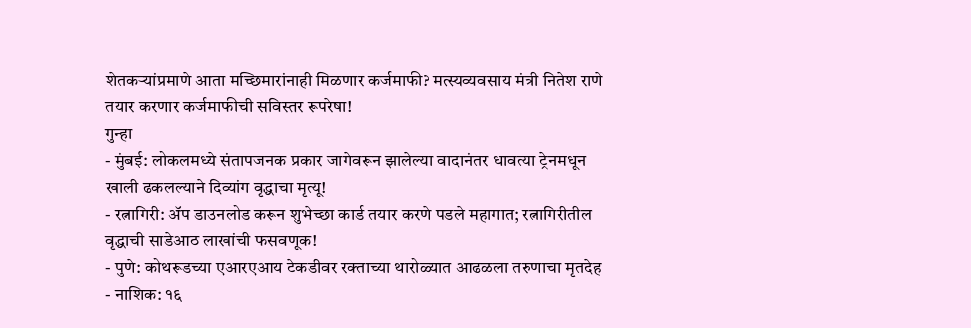शेतकऱ्यांप्रमाणे आता मच्छिमारांनाही मिळणार कर्जमाफी? मत्स्यव्यवसाय मंत्री नितेश राणे तयार करणार कर्जमाफीची सविस्तर रूपरेषा!
गुन्हा
- मुंबई: लोकलमध्ये संतापजनक प्रकार जागेवरून झालेल्या वादानंतर धावत्या ट्रेनमधून खाली ढकलल्याने दिव्यांग वृद्धाचा मृत्यू!
- रत्नागिरी: ॲप डाउनलोड करून शुभेच्छा कार्ड तयार करणे पडले महागात; रत्नागिरीतील वृद्धाची साडेआठ लाखांची फसवणूक!
- पुणे: कोथरूडच्या एआरएआय टेकडीवर रक्ताच्या थारोळ्यात आढळला तरुणाचा मृतदेह
- नाशिक: १६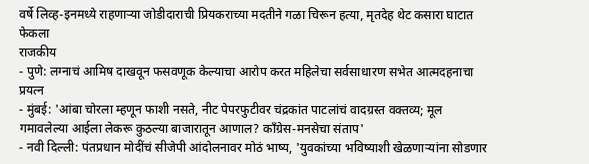वर्षे लिव्ह-इनमध्ये राहणाऱ्या जोडीदाराची प्रियकराच्या मदतीने गळा चिरून हत्या, मृतदेह थेट कसारा घाटात फेकला
राजकीय
- पुणे: लग्नाचं आमिष दाखवून फसवणूक केल्याचा आरोप करत महिलेचा सर्वसाधारण सभेत आत्मदहनाचा प्रयत्न
- मुंबई: 'आंबा चोरला म्हणून फाशी नसते, नीट पेपरफुटीवर चंद्रकांत पाटलांचं वादग्रस्त वक्तव्य; मूल गमावलेल्या आईला लेकरू कुठल्या बाजारातून आणाल? काँग्रेस-मनसेचा संताप'
- नवी दिल्ली: पंतप्रधान मोदींचं सीजेपी आंदोलनावर मोठं भाष्य, 'युवकांच्या भविष्याशी खेळणाऱ्यांना सोडणार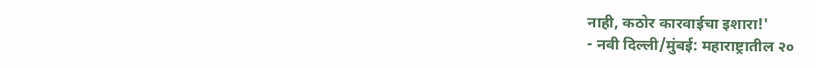नाही, कठोर कारवाईचा इशारा!'
- नवी दिल्ली/मुंबई: महाराष्ट्रातील २०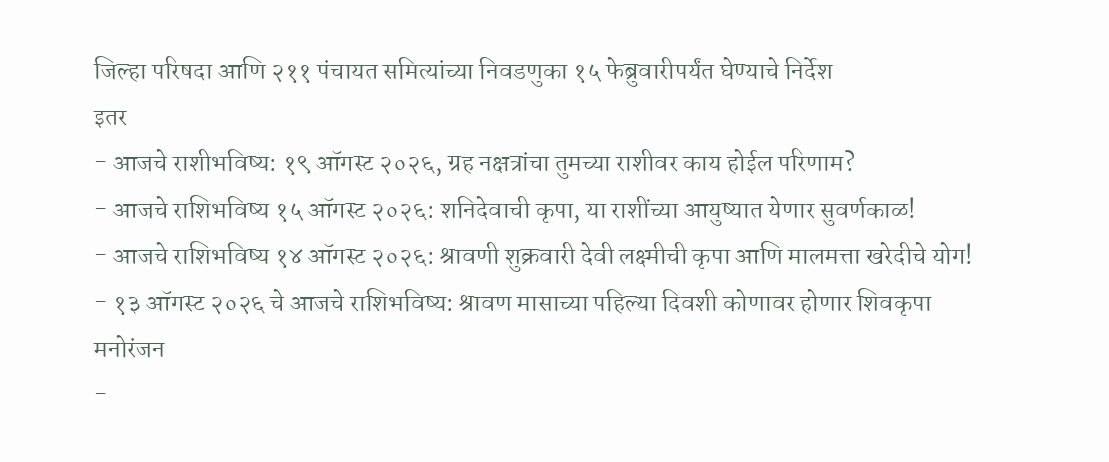जिल्हा परिषदा आणि २११ पंचायत समित्यांच्या निवडणुका १५ फेब्रुवारीपर्यंत घेण्याचे निर्देश
इतर
- आजचे राशीभविष्य: १९ ऑगस्ट २०२६, ग्रह नक्षत्रांचा तुमच्या राशीवर काय होईल परिणाम?
- आजचे राशिभविष्य १५ ऑगस्ट २०२६: शनिदेवाची कृपा, या राशींच्या आयुष्यात येणार सुवर्णकाळ!
- आजचे राशिभविष्य १४ ऑगस्ट २०२६: श्रावणी शुक्रवारी देवी लक्ष्मीची कृपा आणि मालमत्ता खरेदीचे योग!
- १३ ऑगस्ट २०२६ चे आजचे राशिभविष्य: श्रावण मासाच्या पहिल्या दिवशी कोणावर होणार शिवकृपा
मनोरंजन
-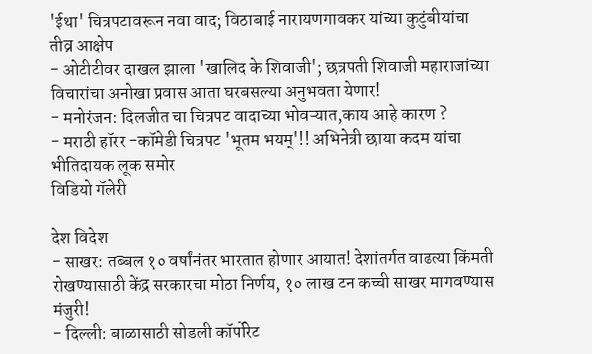'ईथा' चित्रपटावरून नवा वाद; विठाबाई नारायणगावकर यांच्या कुटुंबीयांचा तीव्र आक्षेप
- ओटीटीवर दाखल झाला 'खालिद के शिवाजी'; छत्रपती शिवाजी महाराजांच्या विचारांचा अनोखा प्रवास आता घरबसल्या अनुभवता येणार!
- मनोरंजन: दिलजीत चा चित्रपट वादाच्या भोवऱ्यात,काय आहे कारण ?
- मराठी हॉरर -कॉमेडी चित्रपट 'भूतम भयम्'!! अभिनेत्री छाया कदम यांचा भीतिदायक लूक समोर
विडियो गॅलेरी

देश विदेश
- साखर: तब्बल १० वर्षांनंतर भारतात होणार आयात! देशांतर्गत वाढत्या किंमती रोखण्यासाठी केंद्र सरकारचा मोठा निर्णय, १० लाख टन कच्ची साखर मागवण्यास मंजुरी!
- दिल्ली: बाळासाठी सोडली कॉर्पोरेट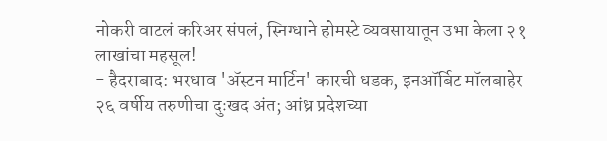नोकरी वाटलं करिअर संपलं, स्निग्धाने होमस्टे व्यवसायातून उभा केला २१ लाखांचा महसूल!
- हैदराबाद: भरधाव 'ॲस्टन मार्टिन' कारची धडक, इनऑर्बिट मॉलबाहेर २६ वर्षीय तरुणीचा दुःखद अंत; आंध्र प्रदेशच्या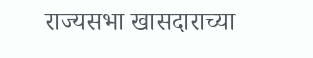राज्यसभा खासदाराच्या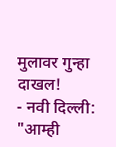मुलावर गुन्हा दाखल!
- नवी दिल्ली: "आम्ही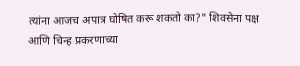त्यांना आजच अपात्र घोषित करू शकतो का?" शिवसेना पक्ष आणि चिन्ह प्रकरणाच्या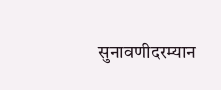सुनावणीदरम्यान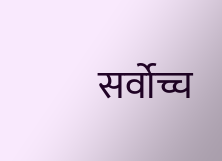सर्वोच्च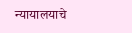न्यायालयाचे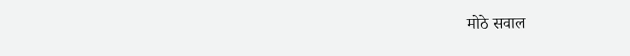मोठे सवाल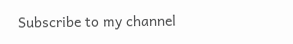Subscribe to my channel